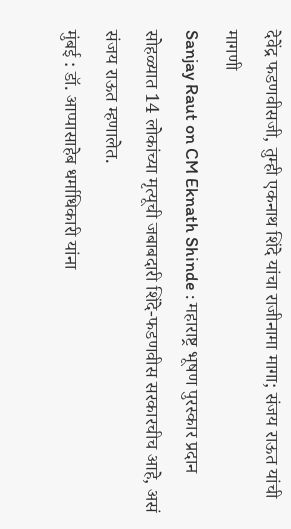देवेंद्र फडणवीसजी, तुम्ही एकनाथ शिंदे यांचा राजीनामा मागा; संजय राऊत यांची मागणी
Sanjay Raut on CM Eknath Shinde : महाराष्ट्र भूषण पुरस्कार प्रदान सोहळ्यात 14 लोकांच्या मृत्यूची जबाबदारी शिंदे-फडणवीस सरकारचीच आहे, असं संजय राऊत म्हणालेत.
मुंबई : डॉ. आप्पासाहेब धर्माधिकारी यांना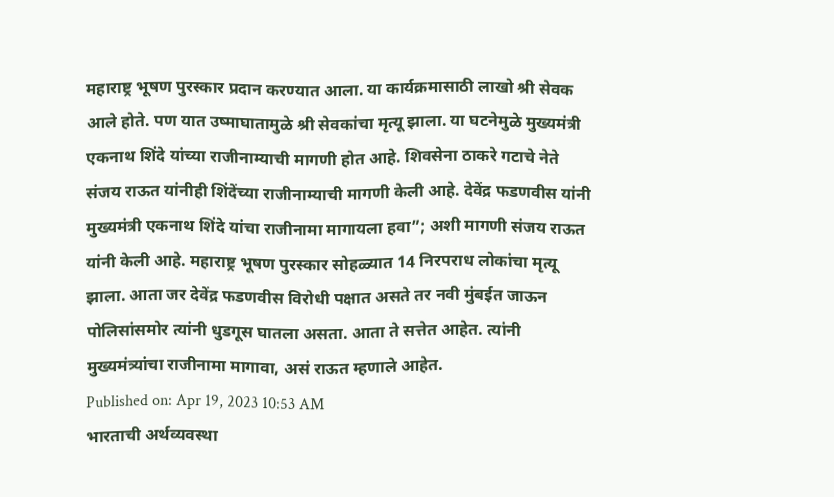महाराष्ट्र भूषण पुरस्कार प्रदान करण्यात आला. या कार्यक्रमासाठी लाखो श्री सेवक आले होते. पण यात उष्माघातामुळे श्री सेवकांचा मृत्यू झाला. या घटनेमुळे मुख्यमंत्री एकनाथ शिंदे यांच्या राजीनाम्याची मागणी होत आहे. शिवसेना ठाकरे गटाचे नेते संजय राऊत यांनीही शिंदेंच्या राजीनाम्याची मागणी केली आहे. देवेंद्र फडणवीस यांनी मुख्यमंत्री एकनाथ शिंदे यांचा राजीनामा मागायला हवा”; अशी मागणी संजय राऊत यांनी केली आहे. महाराष्ट्र भूषण पुरस्कार सोहळ्यात 14 निरपराध लोकांचा मृत्यू झाला. आता जर देवेंद्र फडणवीस विरोधी पक्षात असते तर नवी मुंबईत जाऊन पोलिसांसमोर त्यांनी धुडगूस घातला असता. आता ते सत्तेत आहेत. त्यांनी मुख्यमंत्र्यांचा राजीनामा मागावा, असं राऊत म्हणाले आहेत.
Published on: Apr 19, 2023 10:53 AM
भारताची अर्थव्यवस्था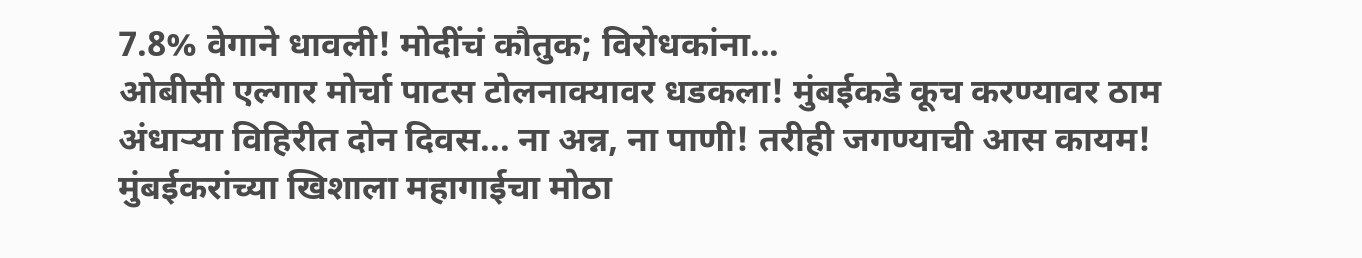7.8% वेगाने धावली! मोदींचं कौतुक; विरोधकांना...
ओबीसी एल्गार मोर्चा पाटस टोलनाक्यावर धडकला! मुंबईकडे कूच करण्यावर ठाम
अंधाऱ्या विहिरीत दोन दिवस... ना अन्न, ना पाणी! तरीही जगण्याची आस कायम!
मुंबईकरांच्या खिशाला महागाईचा मोठा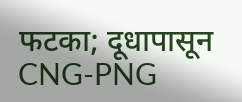फटका; दूधापासून CNG-PNG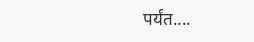पर्यंत....